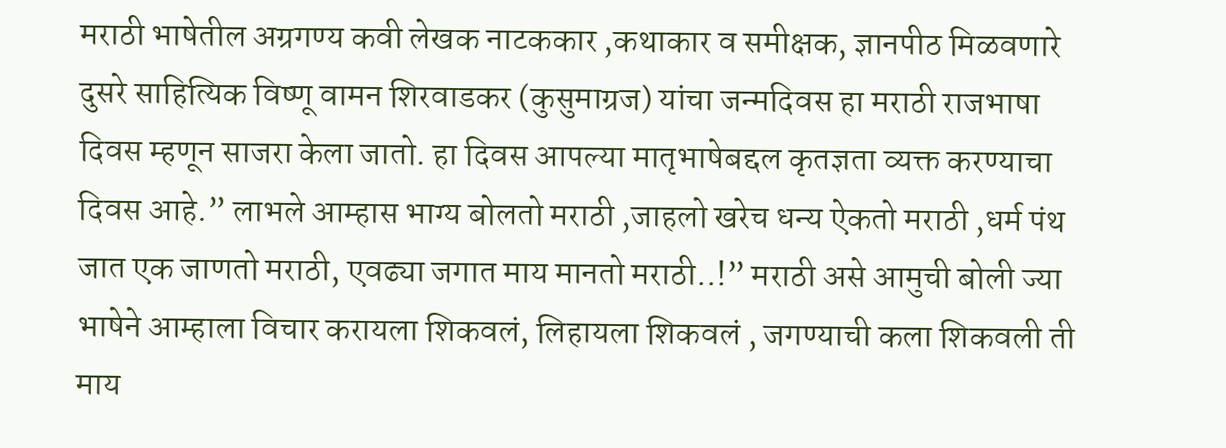मराठी भाषेतील अग्रगण्य कवी लेखक नाटककार ,कथाकार व समीक्षक, ज्ञानपीठ मिळवणारे दुसरे साहित्यिक विष्णू वामन शिरवाडकर (कुसुमाग्रज) यांचा जन्मदिवस हा मराठी राजभाषा दिवस म्हणून साजरा केला जातो. हा दिवस आपल्या मातृभाषेबद्दल कृतज्ञता व्यक्त करण्याचा दिवस आहे.” लाभले आम्हास भाग्य बोलतो मराठी ,जाहलो खरेच धन्य ऐकतो मराठी ,धर्म पंथ जात एक जाणतो मराठी, एवढ्या जगात माय मानतो मराठी..!” मराठी असे आमुची बोली ज्या भाषेने आम्हाला विचार करायला शिकवलं, लिहायला शिकवलं , जगण्याची कला शिकवली ती माय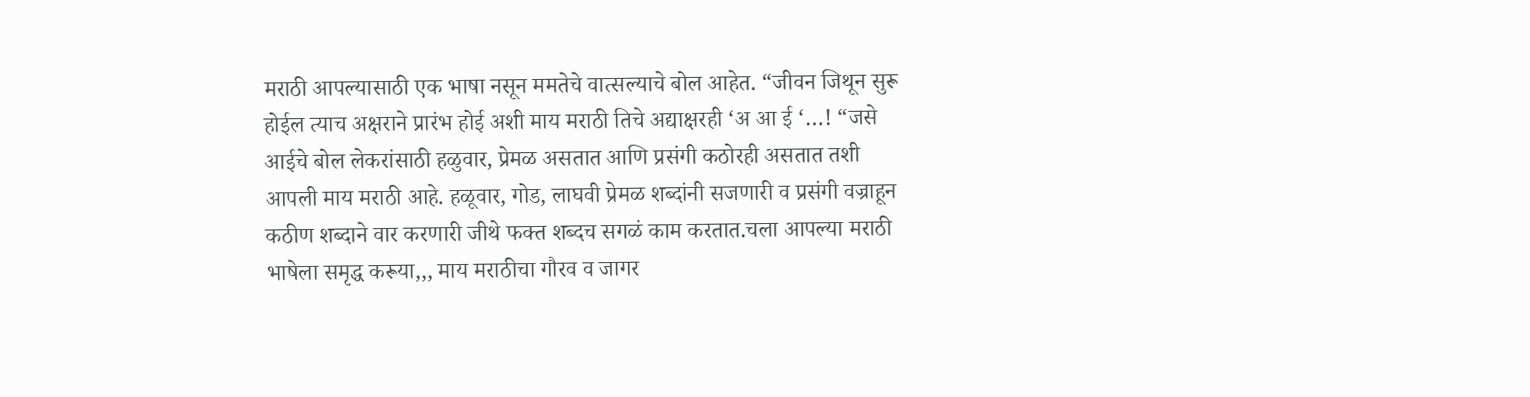मराठी आपल्यासाठी एक भाषा नसून ममतेचे वात्सल्याचे बोल आहेत. “जीवन जिथून सुरू होईल त्याच अक्षराने प्रारंभ होई अशी माय मराठी तिचे अद्याक्षरही ‘अ आ ई ‘…! “जसे आईचे बोल लेकरांसाठी हळुवार, प्रेमळ असतात आणि प्रसंगी कठोरही असतात तशी आपली माय मराठी आहे. हळूवार, गोड, लाघवी प्रेमळ शब्दांनी सजणारी व प्रसंगी वज्राहून कठीण शब्दाने वार करणारी जीथे फक्त शब्दच सगळं काम करतात.चला आपल्या मराठी भाषेला समृद्ध करूया,,, माय मराठीचा गौरव व जागर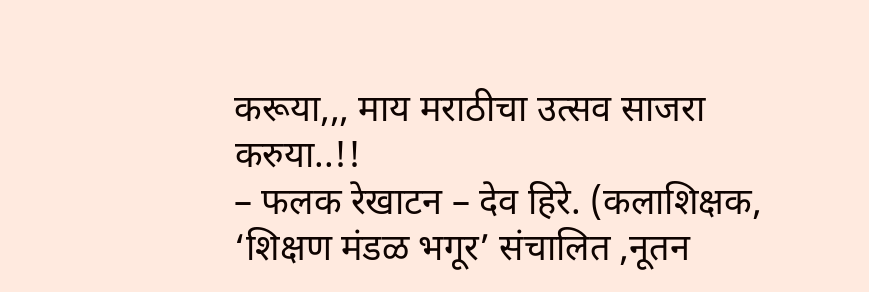करूया,,, माय मराठीचा उत्सव साजरा करुया..!!
– फलक रेखाटन – देव हिरे. (कलाशिक्षक, ‘शिक्षण मंडळ भगूर’ संचालित ,नूतन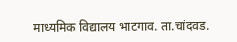माध्यमिक विद्यालय भाटगाव. ता.चांदवड.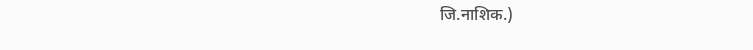जि.नाशिक.)